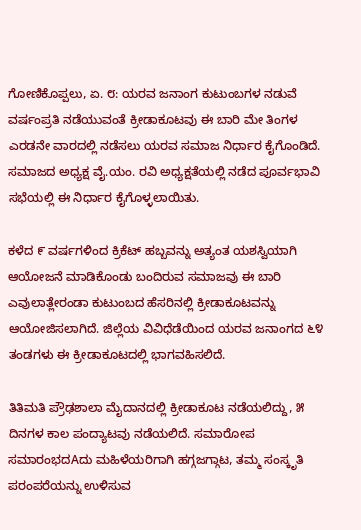ಗೋಣಿಕೊಪ್ಪಲು, ಏ. ೮: ಯರವ ಜನಾಂಗ ಕುಟುಂಬಗಳ ನಡುವೆ ವರ್ಷಂಪ್ರತಿ ನಡೆಯುವಂತೆ ಕ್ರೀಡಾಕೂಟವು ಈ ಬಾರಿ ಮೇ ತಿಂಗಳ ಎರಡನೇ ವಾರದಲ್ಲಿ ನಡೆಸಲು ಯರವ ಸಮಾಜ ನಿರ್ಧಾರ ಕೈಗೊಂಡಿದೆ. ಸಮಾಜದ ಅಧ್ಯಕ್ಷ ವೈ.ಯಂ. ರವಿ ಅಧ್ಯಕ್ಷತೆಯಲ್ಲಿ ನಡೆದ ಪೂರ್ವಭಾವಿ ಸಭೆಯಲ್ಲಿ ಈ ನಿರ್ಧಾರ ಕೈಗೊಳ್ಳಲಾಯಿತು.

ಕಳೆದ ೯ ವರ್ಷಗಳಿಂದ ಕ್ರಿಕೆಟ್ ಹಬ್ಬವನ್ನು ಅತ್ಯಂತ ಯಶಸ್ವಿಯಾಗಿ ಆಯೋಜನೆ ಮಾಡಿಕೊಂಡು ಬಂದಿರುವ ಸಮಾಜವು ಈ ಬಾರಿ ಎವುಲಾತ್ಲೇರಂಡಾ ಕುಟುಂಬದ ಹೆಸರಿನಲ್ಲಿ ಕ್ರೀಡಾಕೂಟವನ್ನು ಆಯೋಜಿಸಲಾಗಿದೆ. ಜಿಲ್ಲೆಯ ವಿವಿಧೆಡೆಯಿಂದ ಯರವ ಜನಾಂಗದ ೬೪ ತಂಡಗಳು ಈ ಕ್ರೀಡಾಕೂಟದಲ್ಲಿ ಭಾಗವಹಿಸಲಿದೆ.

ತಿತಿಮತಿ ಪ್ರೌಢಶಾಲಾ ಮೈದಾನದಲ್ಲಿ ಕ್ರೀಡಾಕೂಟ ನಡೆಯಲಿದ್ದು, ೫ ದಿನಗಳ ಕಾಲ ಪಂದ್ಯಾಟವು ನಡೆಯಲಿದೆ. ಸಮಾರೋಪ ಸಮಾರಂಭದAದು ಮಹಿಳೆಯರಿಗಾಗಿ ಹಗ್ಗಜಗ್ಗಾಟ, ತಮ್ಮ ಸಂಸ್ಕೃತಿ ಪರಂಪರೆಯನ್ನು ಉಳಿಸುವ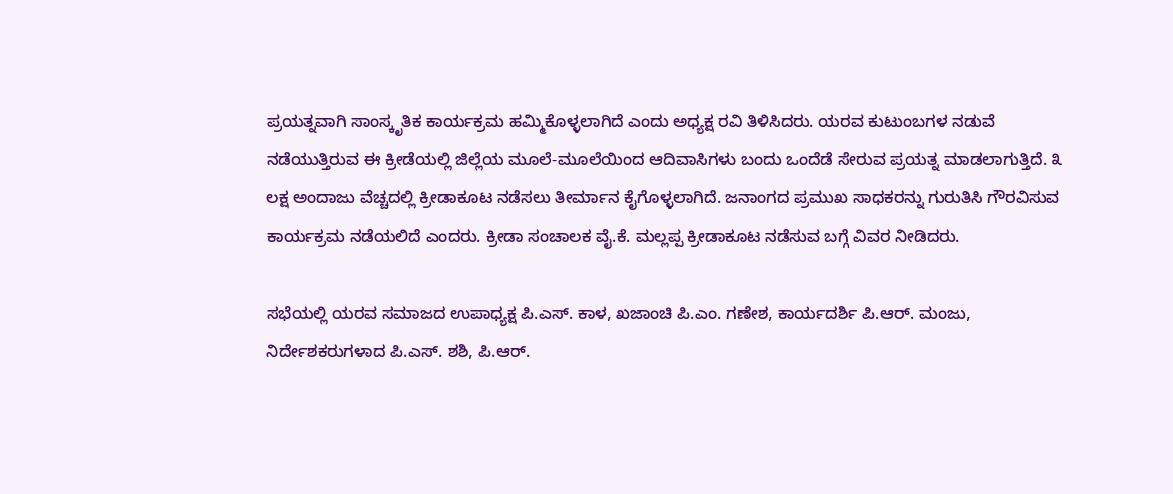ಪ್ರಯತ್ನವಾಗಿ ಸಾಂಸ್ಕೃತಿಕ ಕಾರ್ಯಕ್ರಮ ಹಮ್ಮಿಕೊಳ್ಳಲಾಗಿದೆ ಎಂದು ಅಧ್ಯಕ್ಷ ರವಿ ತಿಳಿಸಿದರು. ಯರವ ಕುಟುಂಬಗಳ ನಡುವೆ ನಡೆಯುತ್ತಿರುವ ಈ ಕ್ರೀಡೆಯಲ್ಲಿ ಜಿಲ್ಲೆಯ ಮೂಲೆ-ಮೂಲೆಯಿಂದ ಆದಿವಾಸಿಗಳು ಬಂದು ಒಂದೆಡೆ ಸೇರುವ ಪ್ರಯತ್ನ ಮಾಡಲಾಗುತ್ತಿದೆ. ೩ ಲಕ್ಷ ಅಂದಾಜು ವೆಚ್ಚದಲ್ಲಿ ಕ್ರೀಡಾಕೂಟ ನಡೆಸಲು ತೀರ್ಮಾನ ಕೈಗೊಳ್ಳಲಾಗಿದೆ. ಜನಾಂಗದ ಪ್ರಮುಖ ಸಾಧಕರನ್ನು ಗುರುತಿಸಿ ಗೌರವಿಸುವ ಕಾರ್ಯಕ್ರಮ ನಡೆಯಲಿದೆ ಎಂದರು. ಕ್ರೀಡಾ ಸಂಚಾಲಕ ವೈ.ಕೆ. ಮಲ್ಲಪ್ಪ ಕ್ರೀಡಾಕೂಟ ನಡೆಸುವ ಬಗ್ಗೆ ವಿವರ ನೀಡಿದರು.

ಸಭೆಯಲ್ಲಿ ಯರವ ಸಮಾಜದ ಉಪಾಧ್ಯಕ್ಷ ಪಿ.ಎಸ್. ಕಾಳ, ಖಜಾಂಚಿ ಪಿ.ಎಂ. ಗಣೇಶ, ಕಾರ್ಯದರ್ಶಿ ಪಿ.ಆರ್. ಮಂಜು, ನಿರ್ದೇಶಕರುಗಳಾದ ಪಿ.ಎಸ್. ಶಶಿ, ಪಿ.ಆರ್.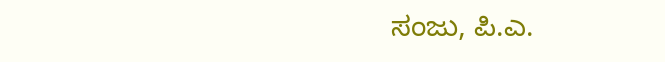ಸಂಜು, ಪಿ.ಎ.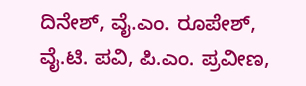ದಿನೇಶ್, ವೈ.ಎಂ. ರೂಪೇಶ್, ವೈ.ಟಿ. ಪವಿ, ಪಿ.ಎಂ. ಪ್ರವೀಣ,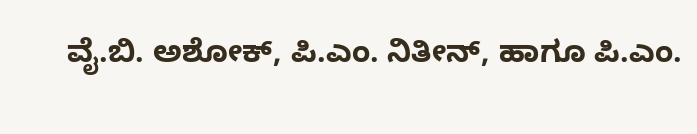ವೈ.ಬಿ. ಅಶೋಕ್, ಪಿ.ಎಂ. ನಿತೀನ್, ಹಾಗೂ ಪಿ.ಎಂ.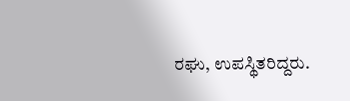ರಘು, ಉಪಸ್ಥಿತರಿದ್ದರು.